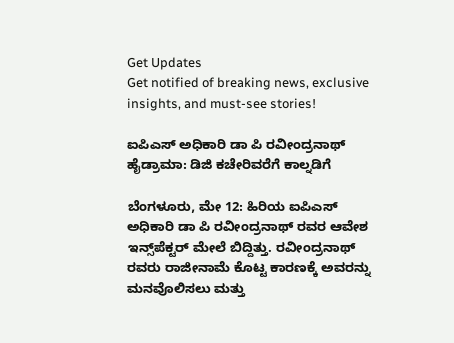Get Updates
Get notified of breaking news, exclusive insights, and must-see stories!

ಐಪಿಎಸ್ ಅಧಿಕಾರಿ ಡಾ ಪಿ ರವೀಂದ್ರನಾಥ್ ಹೈಡ್ರಾಮಾ: ಡಿಜಿ ಕಚೇರಿವರೆಗೆ ಕಾಲ್ನಡಿಗೆ

ಬೆಂಗಳೂರು, ಮೇ 12: ಹಿರಿಯ ಐಪಿಎಸ್ ಅಧಿಕಾರಿ ಡಾ ಪಿ ರವೀಂದ್ರನಾಥ್ ರವರ ಆವೇಶ ಇನ್ಸ್‌ಪೆಕ್ಟರ್ ಮೇಲೆ ಬಿದ್ದಿತ್ತು. ರವೀಂದ್ರನಾಥ್ ರವರು ರಾಜೀನಾಮೆ ಕೊಟ್ಟ ಕಾರಣಕ್ಕೆ ಅವರನ್ನು ಮನವೊಲಿಸಲು ಮತ್ತು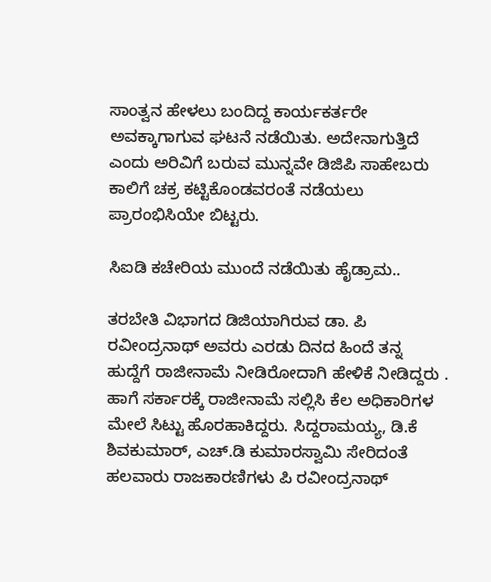ಸಾಂತ್ವನ ಹೇಳಲು ಬಂದಿದ್ದ ಕಾರ್ಯಕರ್ತರೇ ಅವಕ್ಕಾಗಾಗುವ ಘಟನೆ ನಡೆಯಿತು. ಅದೇನಾಗುತ್ತಿದೆ ಎಂದು ಅರಿವಿಗೆ ಬರುವ ಮುನ್ನವೇ ಡಿಜಿಪಿ ಸಾಹೇಬರು ಕಾಲಿಗೆ ಚಕ್ರ ಕಟ್ಟಿಕೊಂಡವರಂತೆ ನಡೆಯಲು ಪ್ರಾರಂಭಿಸಿಯೇ ಬಿಟ್ಟರು.

ಸಿಐಡಿ ಕಚೇರಿಯ ಮುಂದೆ ನಡೆಯಿತು ಹೈಡ್ರಾಮ..

ತರಬೇತಿ ವಿಭಾಗದ ಡಿಜಿಯಾಗಿರುವ ಡಾ. ಪಿ ರವೀಂದ್ರನಾಥ್ ಅವರು ಎರಡು ದಿನದ ಹಿಂದೆ ತನ್ನ ಹುದ್ದೆಗೆ ರಾಜೀನಾಮೆ ನೀಡಿರೋದಾಗಿ ಹೇಳಿಕೆ ನೀಡಿದ್ದರು . ಹಾಗೆ ಸರ್ಕಾರಕ್ಕೆ ರಾಜೀನಾಮೆ ಸಲ್ಲಿಸಿ ಕೆಲ ಅಧಿಕಾರಿಗಳ ಮೇಲೆ ಸಿಟ್ಟು ಹೊರಹಾಕಿದ್ದರು. ಸಿದ್ದರಾಮಯ್ಯ, ಡಿ.ಕೆ ಶಿವಕುಮಾರ್, ಎಚ್‌.ಡಿ ಕುಮಾರಸ್ವಾಮಿ ಸೇರಿದಂತೆ ಹಲವಾರು ರಾಜಕಾರಣಿಗಳು ಪಿ ರವೀಂದ್ರನಾಥ್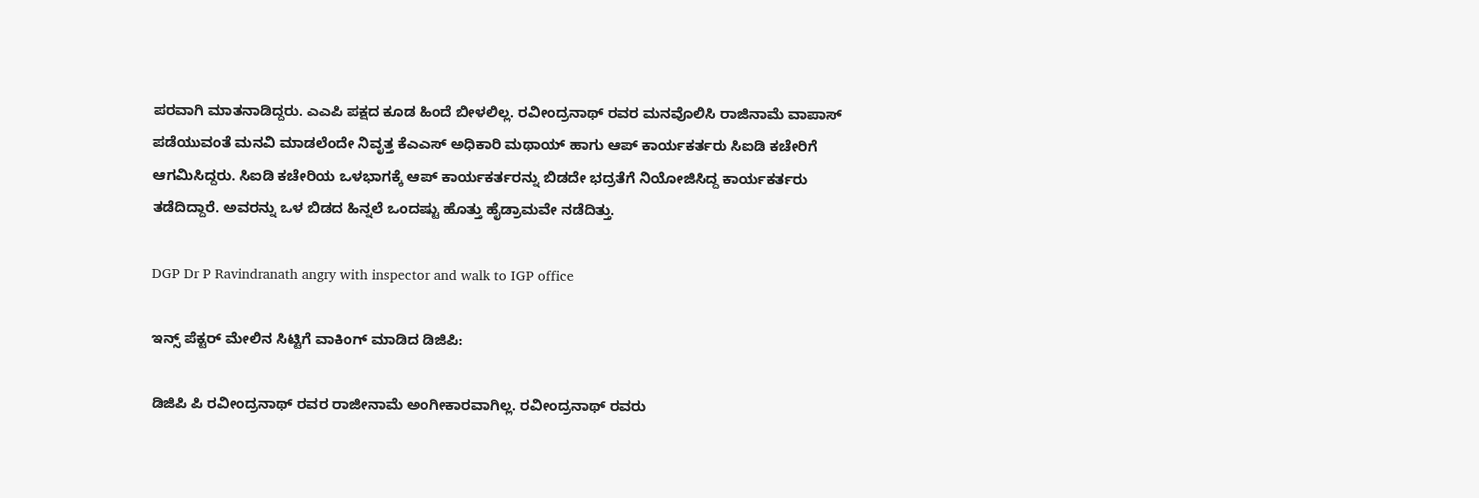ಪರವಾಗಿ ಮಾತನಾಡಿದ್ದರು. ಎಎಪಿ ಪಕ್ಷದ ಕೂಡ ಹಿಂದೆ ಬೀಳಲಿಲ್ಲ. ರವೀಂದ್ರನಾಥ್ ರವರ ಮನವೊಲಿಸಿ ರಾಜಿನಾಮೆ ವಾಪಾಸ್ ಪಡೆಯುವಂತೆ ಮನವಿ ಮಾಡಲೆಂದೇ ನಿವೃತ್ತ ಕೆಎಎಸ್ ಅಧಿಕಾರಿ ಮಥಾಯ್ ಹಾಗು ಆಪ್ ಕಾರ್ಯಕರ್ತರು ಸಿಐಡಿ ಕಚೇರಿಗೆ ಆಗಮಿಸಿದ್ದರು. ಸಿಐಡಿ ಕಚೇರಿಯ ಒಳಭಾಗಕ್ಕೆ ಆಪ್ ಕಾರ್ಯಕರ್ತರನ್ನು ಬಿಡದೇ ಭದ್ರತೆಗೆ ನಿಯೋಜಿಸಿದ್ದ ಕಾರ್ಯಕರ್ತರು ತಡೆದಿದ್ದಾರೆ. ಅವರನ್ನು ಒಳ ಬಿಡದ ಹಿನ್ನಲೆ ಒಂದಷ್ಟು ಹೊತ್ತು ಹೈಡ್ರಾಮವೇ ನಡೆದಿತ್ತು.

DGP Dr P Ravindranath angry with inspector and walk to IGP office

ಇನ್ಸ್ ಪೆಕ್ಟರ್ ಮೇಲಿನ‌ ಸಿಟ್ಟಿಗೆ ವಾಕಿಂಗ್ ಮಾಡಿದ ಡಿಜಿಪಿ:

ಡಿಜಿಪಿ ಪಿ ರವೀಂದ್ರನಾಥ್ ರವರ ರಾಜೀನಾಮೆ ಅಂಗೀಕಾರವಾಗಿಲ್ಲ. ರವೀಂದ್ರನಾಥ್ ರವರು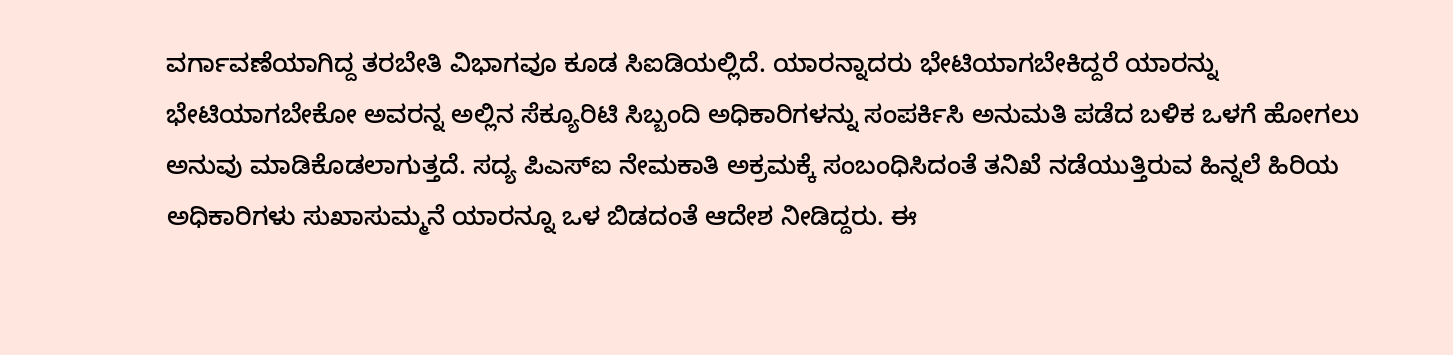ವರ್ಗಾವಣೆಯಾಗಿದ್ದ ತರಬೇತಿ ವಿಭಾಗವೂ ಕೂಡ ಸಿಐಡಿಯಲ್ಲಿದೆ. ಯಾರನ್ನಾದರು ಭೇಟಿಯಾಗಬೇಕಿದ್ದರೆ ಯಾರನ್ನು ಭೇಟಿಯಾಗಬೇಕೋ ಅವರನ್ನ ಅಲ್ಲಿನ‌ ಸೆಕ್ಯೂರಿಟಿ ಸಿಬ್ಬಂದಿ ಅಧಿಕಾರಿಗಳನ್ನು ಸಂಪರ್ಕಿಸಿ ಅನುಮತಿ ಪಡೆದ ಬಳಿಕ ಒಳಗೆ ಹೋಗಲು‌ ಅನುವು ಮಾಡಿಕೊಡಲಾಗುತ್ತದೆ. ಸದ್ಯ ಪಿಎಸ್‌ಐ ನೇಮಕಾತಿ ಅಕ್ರಮಕ್ಕೆ ಸಂಬಂಧಿಸಿದಂತೆ ತನಿಖೆ ನಡೆಯುತ್ತಿರುವ ಹಿನ್ನಲೆ ಹಿರಿಯ ಅಧಿಕಾರಿಗಳು ಸುಖಾಸುಮ್ಮನೆ ಯಾರನ್ನೂ ಒಳ ಬಿಡದಂತೆ ಆದೇಶ ನೀಡಿದ್ದರು. ಈ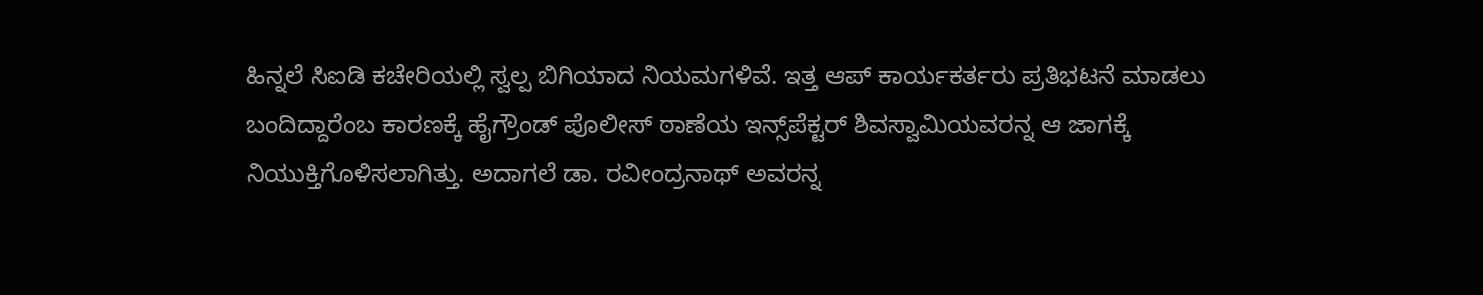ಹಿನ್ನಲೆ ಸಿಐಡಿ ಕಚೇರಿಯಲ್ಲಿ ಸ್ವಲ್ಪ ಬಿಗಿಯಾದ ನಿಯಮಗಳಿವೆ. ಇತ್ತ ಆಪ್ ಕಾರ್ಯಕರ್ತರು ಪ್ರತಿಭಟನೆ ಮಾಡಲು ಬಂದಿದ್ದಾರೆಂಬ ಕಾರಣಕ್ಕೆ ಹೈಗ್ರೌಂಡ್ ಪೊಲೀಸ್ ಠಾಣೆಯ ಇನ್ಸ್‌ಪೆಕ್ಟರ್ ಶಿವಸ್ವಾಮಿಯವರನ್ನ ಆ ಜಾಗಕ್ಕೆ ನಿಯುಕ್ತಿಗೊಳಿಸಲಾಗಿತ್ತು. ಅದಾಗಲೆ ಡಾ. ರವೀಂದ್ರನಾಥ್ ಅವರನ್ನ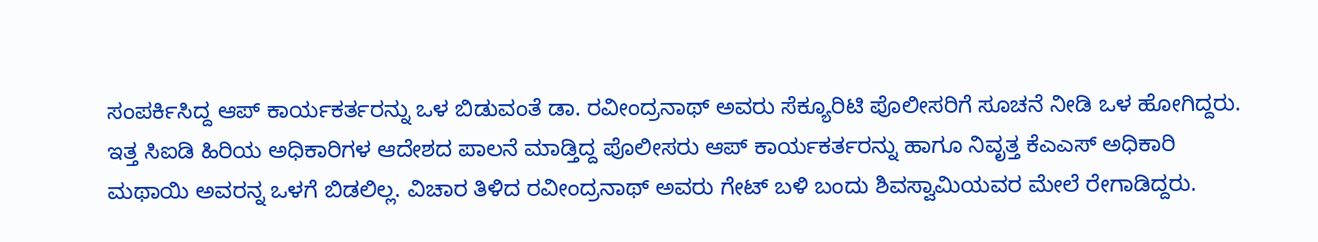ಸಂಪರ್ಕಿಸಿದ್ದ ಆಪ್ ಕಾರ್ಯಕರ್ತರನ್ನು ಒಳ ಬಿಡುವಂತೆ ಡಾ. ರವೀಂದ್ರನಾಥ್ ಅವರು ಸೆಕ್ಯೂರಿಟಿ ಪೊಲೀಸರಿಗೆ ಸೂಚನೆ ನೀಡಿ ಒಳ ಹೋಗಿದ್ದರು. ಇತ್ತ ಸಿಐಡಿ ಹಿರಿಯ ಅಧಿಕಾರಿಗಳ ಆದೇಶದ ಪಾಲನೆ ಮಾಡ್ತಿದ್ದ ಪೊಲೀಸರು ಆಪ್ ಕಾರ್ಯಕರ್ತರನ್ನು ಹಾಗೂ ನಿವೃತ್ತ ಕೆಎಎಸ್ ಅಧಿಕಾರಿ ಮಥಾಯಿ ಅವರನ್ನ ಒಳಗೆ ಬಿಡಲಿಲ್ಲ. ವಿಚಾರ ತಿಳಿದ ರವೀಂದ್ರನಾಥ್ ಅವರು ಗೇಟ್ ಬಳಿ ಬಂದು ಶಿವಸ್ವಾಮಿಯವರ ಮೇಲೆ ರೇಗಾಡಿದ್ದರು.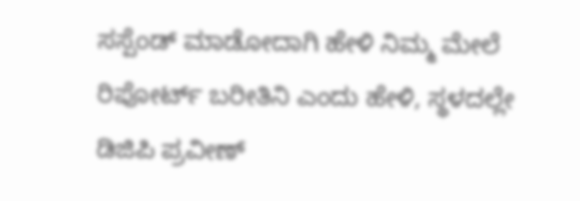ಸಸ್ಪೆಂಡ್ ಮಾಡೋದಾಗಿ ಹೇಳಿ ನಿಮ್ಮ ಮೇಲೆ ರಿಪೋರ್ಟ್ ಬರೀತಿನಿ ಎಂದು ಹೇಳಿ, ಸ್ಥಳದಲ್ಲೇ ಡಿಜಿಪಿ ಪ್ರವೀಣ್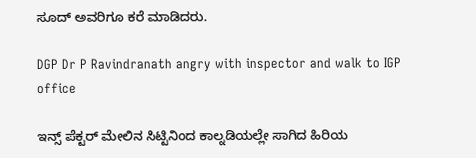ಸೂದ್ ಅವರಿಗೂ ಕರೆ ಮಾಡಿದರು.

DGP Dr P Ravindranath angry with inspector and walk to IGP office

ಇನ್ಸ್ ಪೆಕ್ಟರ್ ಮೇಲಿನ ಸಿಟ್ಟಿನಿಂದ ಕಾಲ್ನಡಿಯಲ್ಲೇ ಸಾಗಿದ ಹಿರಿಯ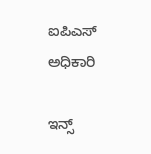ಐಪಿಎಸ್ ಅಧಿಕಾರಿ

ಇನ್ಸ್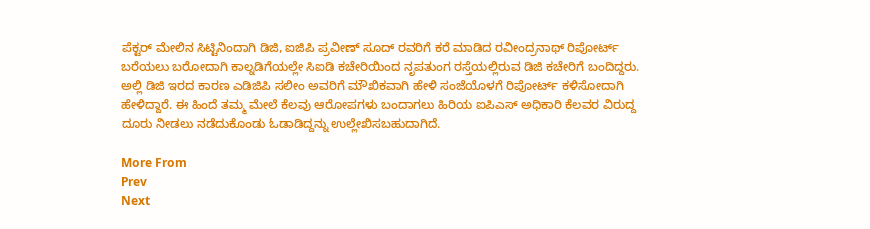ಪೆಕ್ಟರ್ ಮೇಲಿನ ಸಿಟ್ಟಿನಿಂದಾಗಿ ಡಿಜಿ, ಐಜಿಪಿ ಪ್ರವೀಣ್ ಸೂದ್ ರವರಿಗೆ ಕರೆ ಮಾಡಿದ ರವೀಂದ್ರನಾಥ್ ರಿಪೋರ್ಟ್ ಬರೆಯಲು ಬರೋದಾಗಿ ಕಾಲ್ನಡಿಗೆಯಲ್ಲೇ ಸಿಐಡಿ ಕಚೇರಿಯಿಂದ ನೃಪತುಂಗ ರಸ್ತೆಯಲ್ಲಿರುವ ಡಿಜಿ ಕಚೇರಿಗೆ ಬಂದಿದ್ದರು. ಅಲ್ಲಿ‌ ಡಿಜಿ ಇರದ ಕಾರಣ ಎಡಿಜಿಪಿ ಸಲೀಂ ಅವರಿಗೆ ಮೌಖಿಕವಾಗಿ ಹೇಳಿ ಸಂಜೆಯೊಳಗೆ ರಿಪೋರ್ಟ್ ಕಳಿಸೋದಾಗಿ ಹೇಳಿದ್ದಾರೆ. ಈ ಹಿಂದೆ ತಮ್ಮ ಮೇಲೆ ಕೆಲವು ಆರೋಪಗಳು ಬಂದಾಗಲು ಹಿರಿಯ ಐಪಿಎಸ್ ಅಧಿಕಾರಿ ಕೆಲವರ ವಿರುದ್ದ ದೂರು ನೀಡಲು ನಡೆದುಕೊಂಡು ಓಡಾಡಿದ್ದನ್ನು ಉಲ್ಲೇಖಿಸಬಹುದಾಗಿದೆ.

More From
Prev
Next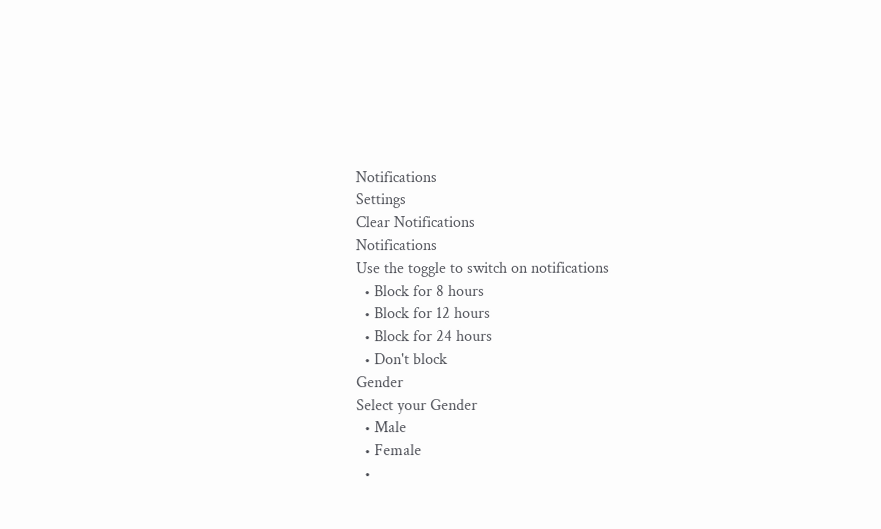Notifications
Settings
Clear Notifications
Notifications
Use the toggle to switch on notifications
  • Block for 8 hours
  • Block for 12 hours
  • Block for 24 hours
  • Don't block
Gender
Select your Gender
  • Male
  • Female
  •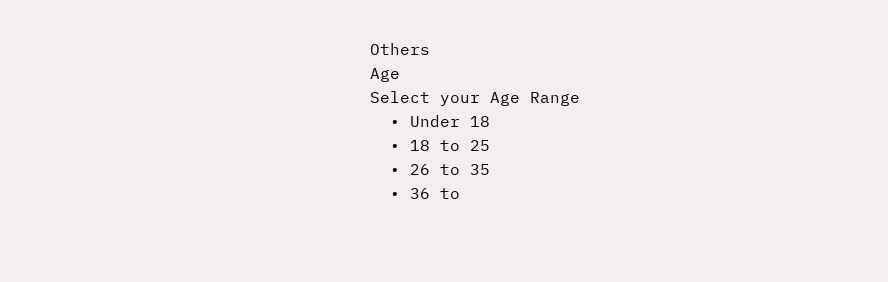Others
Age
Select your Age Range
  • Under 18
  • 18 to 25
  • 26 to 35
  • 36 to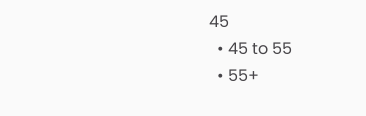45
  • 45 to 55
  • 55+